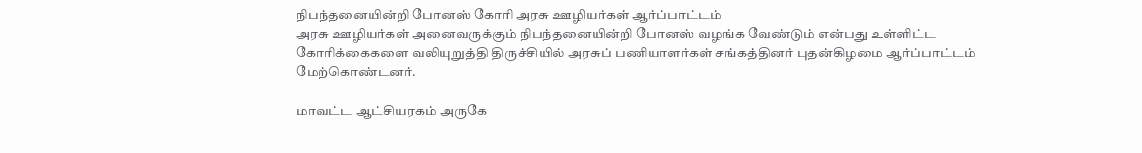நிபந்தனையின்றி போனஸ் கோரி அரசு ஊழியர்கள் ஆர்ப்பாட்டம்
அரசு ஊழியர்கள் அனைவருக்கும் நிபந்தனையின்றி போனஸ் வழங்க வேண்டும் என்பது உள்ளிட்ட கோரிக்கைகளை வலியுறுத்தி திருச்சியில் அரசுப் பணியாளர்கள் சங்கத்தினர் புதன்கிழமை ஆர்ப்பாட்டம் மேற்கொண்டனர்.

மாவட்ட ஆட்சியரகம் அருகே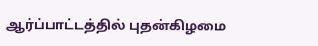ஆர்ப்பாட்டத்தில் புதன்கிழமை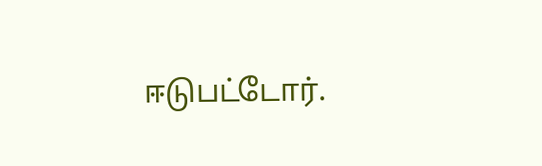ஈடுபட்டோர்.